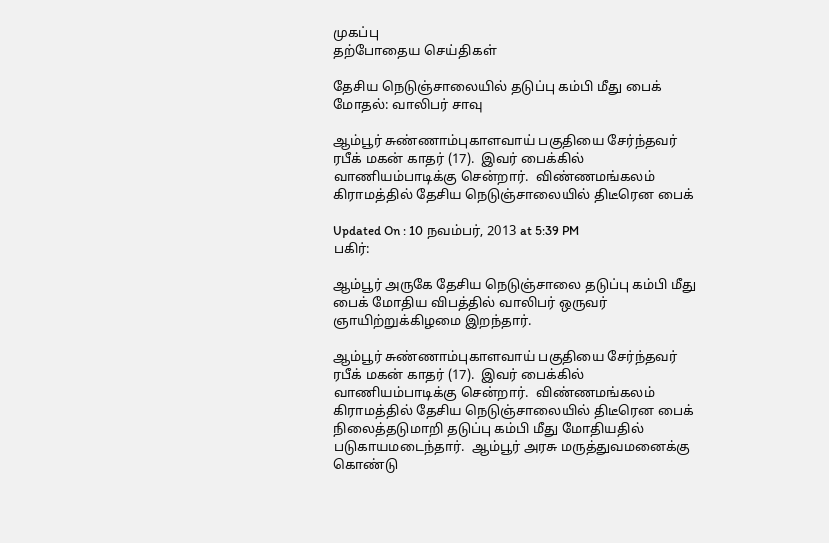முகப்பு
தற்போதைய செய்திகள்

தேசிய நெடுஞ்சாலையில் தடுப்பு கம்பி மீது பைக் மோதல்: வாலிபர் சாவு

ஆம்பூர் சுண்ணாம்புகாளவாய் பகுதியை சேர்ந்தவர் ரபீக் மகன் காதர் (17).  இவர் பைக்கில் வாணியம்பாடிக்கு சென்றார்.  விண்ணமங்கலம் கிராமத்தில் தேசிய நெடுஞ்சாலையில் திடீரென பைக்

Updated On : 10 நவம்பர், 2013 at 5:39 PM
பகிர்:

ஆம்பூர் அருகே தேசிய நெடுஞ்சாலை தடுப்பு கம்பி மீது பைக் மோதிய விபத்தில் வாலிபர் ஒருவர் ஞாயிற்றுக்கிழமை இறந்தார்.

ஆம்பூர் சுண்ணாம்புகாளவாய் பகுதியை சேர்ந்தவர் ரபீக் மகன் காதர் (17).  இவர் பைக்கில் வாணியம்பாடிக்கு சென்றார்.  விண்ணமங்கலம் கிராமத்தில் தேசிய நெடுஞ்சாலையில் திடீரென பைக் நிலைத்தடுமாறி தடுப்பு கம்பி மீது மோதியதில் படுகாயமடைந்தார்.  ஆம்பூர் அரசு மருத்துவமனைக்கு கொண்டு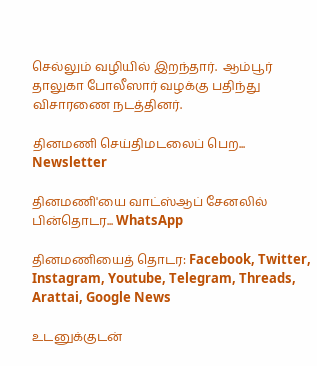செல்லும் வழியில் இறந்தார்.  ஆம்பூர் தாலுகா போலீஸார் வழக்கு பதிந்து விசாரணை நடத்தினர்.

தினமணி செய்திமடலைப் பெற... Newsletter

தினமணி'யை வாட்ஸ்ஆப் சேனலில் பின்தொடர... WhatsApp

தினமணியைத் தொடர: Facebook, Twitter, Instagram, Youtube, Telegram, Threads, Arattai, Google News

உடனுக்குடன்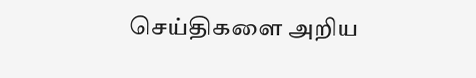செய்திகளை அறிய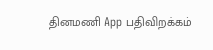தினமணி App பதிவிறக்கம்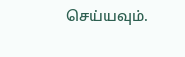செய்யவும்.